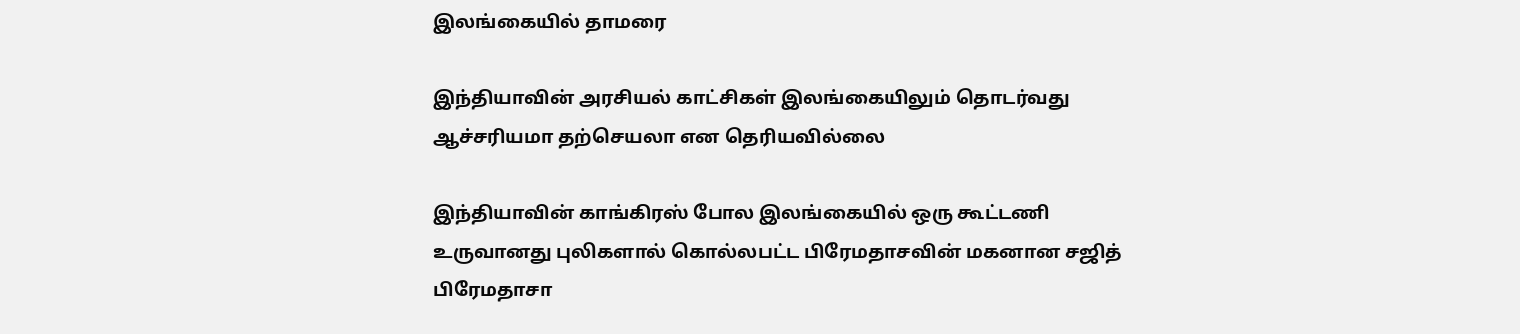இலங்கையில் தாமரை

இந்தியாவின் அரசியல் காட்சிகள் இலங்கையிலும் தொடர்வது ஆச்சரியமா தற்செயலா என தெரியவில்லை

இந்தியாவின் காங்கிரஸ் போல இலங்கையில் ஒரு கூட்டணி உருவானது புலிகளால் கொல்லபட்ட பிரேமதாசவின் மகனான சஜித் பிரேமதாசா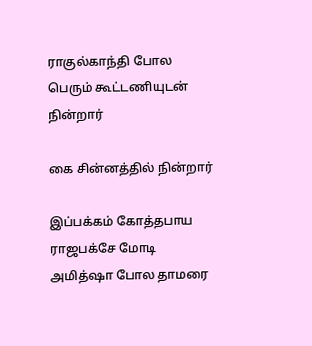ராகுல்காந்தி போல பெரும் கூட்டணியுடன் நின்றார்

கை சின்னத்தில் நின்றார்

இப்பக்கம் கோத்தபாய‌ ராஜபக்சே மோடி அமித்ஷா போல தாமரை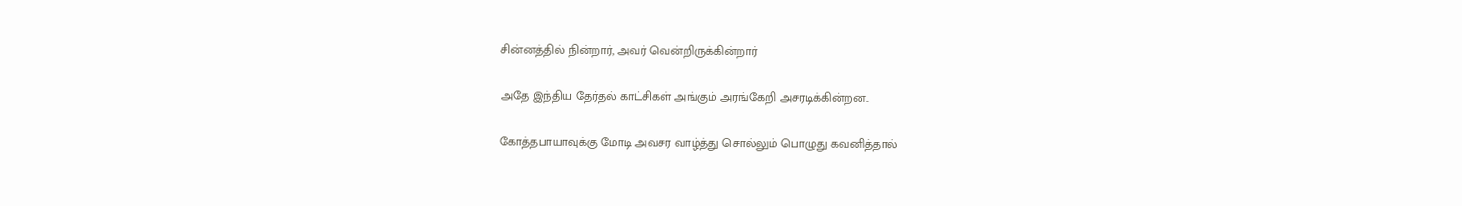சின்னத்தில் நின்றார், அவர் வென்றிருக்கின்றார்

அதே இந்திய தேர்தல் காட்சிகள் அங்கும் அரங்கேறி அசரடிக்கின்றன..

கோத்தபாயாவுக்கு மோடி அவசர வாழ்த்து சொல்லும் பொழுது கவனித்தால்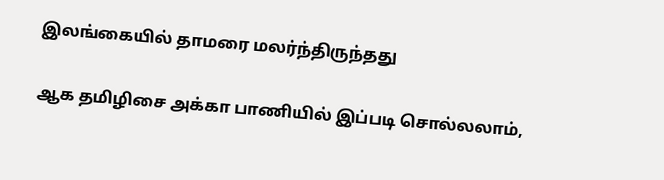இலங்கையில் தாமரை மலர்ந்திருந்தது

ஆக தமிழிசை அக்கா பாணியில் இப்படி சொல்லலாம்,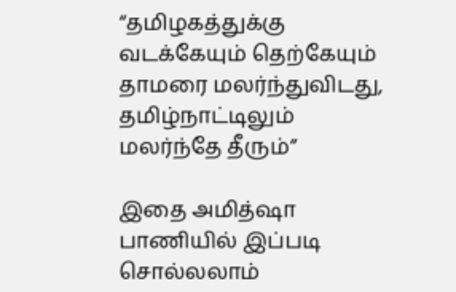“தமிழகத்துக்கு வடக்கேயும் தெற்கேயும் தாமரை மலர்ந்துவிடது, தமிழ்நாட்டிலும் மலர்ந்தே தீரும்”

இதை அமித்ஷா பாணியில் இப்படி சொல்லலாம்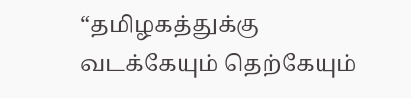“தமிழகத்துக்கு வடக்கேயும் தெற்கேயும்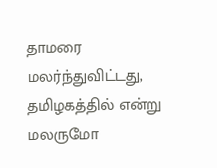தாமரை மலர்ந்துவிட்டது, தமிழகத்தில் என்று மலருமோ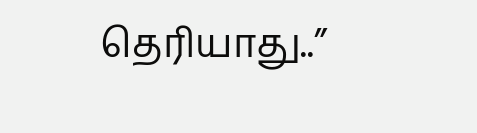தெரியாது..”